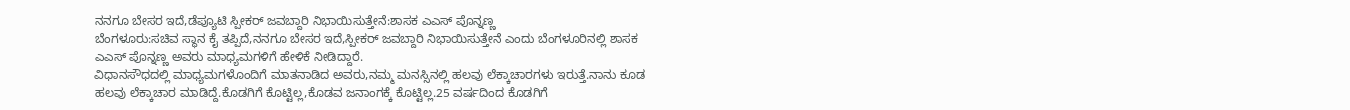ನನಗೂ ಬೇಸರ ಇದೆ,ಡೆಪ್ಯೂಟಿ ಸ್ಪೀಕರ್ ಜವಬ್ದಾರಿ ನಿಭಾಯಿಸುತ್ತೇನೆ:ಶಾಸಕ ಎಎಸ್ ಪೊನ್ನಣ್ಣ
ಬೆಂಗಳೂರು:ಸಚಿವ ಸ್ಥಾನ ಕೈ ತಪ್ಪಿದೆ,ನನಗೂ ಬೇಸರ ಇದೆ,ಸ್ಪೀಕರ್ ಜವಬ್ದಾರಿ ನಿಭಾಯಿಸುತ್ತೇನೆ ಎಂದು ಬೆಂಗಳೂರಿನಲ್ಲಿ ಶಾಸಕ ಎಎಸ್ ಪೊನ್ನಣ್ಣ ಅವರು ಮಾಧ್ಯಮಗಳಿಗೆ ಹೇಳಿಕೆ ನೀಡಿದ್ದಾರೆ.
ವಿಧಾನಸೌಧದಲ್ಲಿ ಮಾಧ್ಯಮಗಳೊಂದಿಗೆ ಮಾತನಾಡಿದ ಅವರು,ನಮ್ಮ ಮನಸ್ಸಿನಲ್ಲಿ ಹಲವು ಲೆಕ್ಕಾಚಾರಗಳು ಇರುತ್ತೆ.ನಾನು ಕೂಡ ಹಲವು ಲೆಕ್ಕಾಚಾರ ಮಾಡಿದ್ದೆ.ಕೊಡಗಿಗೆ ಕೊಟ್ಟಿಲ್ಲ,ಕೊಡವ ಜನಾಂಗಕ್ಕೆ ಕೊಟ್ಟಿಲ್ಲ.25 ವರ್ಷದಿಂದ ಕೊಡಗಿಗೆ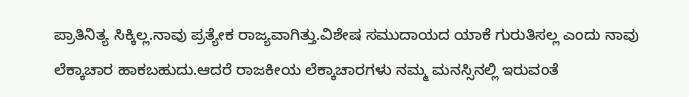ಪ್ರಾತಿನಿತ್ಯ ಸಿಕ್ಕಿಲ್ಲ.ನಾವು ಪ್ರತ್ಯೇಕ ರಾಜ್ಯವಾಗಿತ್ತು.ವಿಶೇಷ ಸಮುದಾಯದ ಯಾಕೆ ಗುರುತಿಸಲ್ಲ ಎಂದು ನಾವು ಲೆಕ್ಕಾಚಾರ ಹಾಕಬಹುದು.ಆದರೆ ರಾಜಕೀಯ ಲೆಕ್ಕಾಚಾರಗಳು ನಮ್ಮ ಮನಸ್ಸಿನಲ್ಲಿ ಇರುವಂತೆ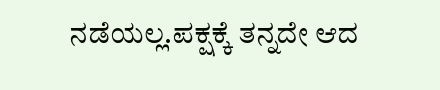ನಡೆಯಲ್ಲ.ಪಕ್ಷಕ್ಕೆ ತನ್ನದೇ ಆದ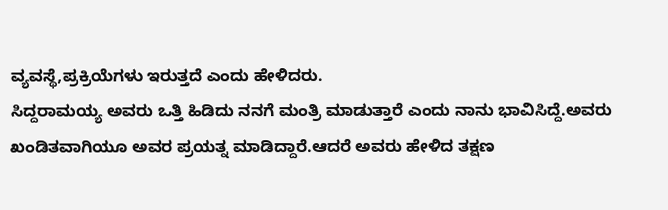ವ್ಯವಸ್ಥೆ,ಪ್ರಕ್ರಿಯೆಗಳು ಇರುತ್ತದೆ ಎಂದು ಹೇಳಿದರು.
ಸಿದ್ದರಾಮಯ್ಯ ಅವರು ಒತ್ತಿ ಹಿಡಿದು ನನಗೆ ಮಂತ್ರಿ ಮಾಡುತ್ತಾರೆ ಎಂದು ನಾನು ಭಾವಿಸಿದ್ದೆ.ಅವರು ಖಂಡಿತವಾಗಿಯೂ ಅವರ ಪ್ರಯತ್ನ ಮಾಡಿದ್ದಾರೆ.ಆದರೆ ಅವರು ಹೇಳಿದ ತಕ್ಷಣ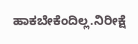ಹಾಕಬೇಕೆಂದಿಲ್ಲ.ನಿರೀಕ್ಷೆ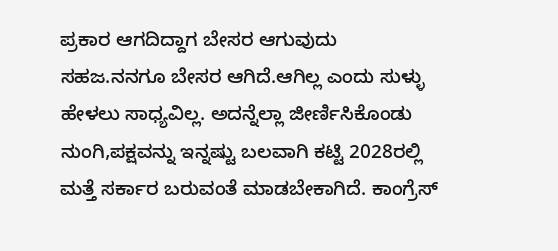ಪ್ರಕಾರ ಆಗದಿದ್ದಾಗ ಬೇಸರ ಆಗುವುದು ಸಹಜ.ನನಗೂ ಬೇಸರ ಆಗಿದೆ.ಆಗಿಲ್ಲ ಎಂದು ಸುಳ್ಳು ಹೇಳಲು ಸಾಧ್ಯವಿಲ್ಲ. ಅದನ್ನೆಲ್ಲಾ ಜೀರ್ಣಿಸಿಕೊಂಡು ನುಂಗಿ,ಪಕ್ಷವನ್ನು ಇನ್ನಷ್ಟು ಬಲವಾಗಿ ಕಟ್ಟಿ 2028ರಲ್ಲಿ ಮತ್ತೆ ಸರ್ಕಾರ ಬರುವಂತೆ ಮಾಡಬೇಕಾಗಿದೆ. ಕಾಂಗ್ರೆಸ್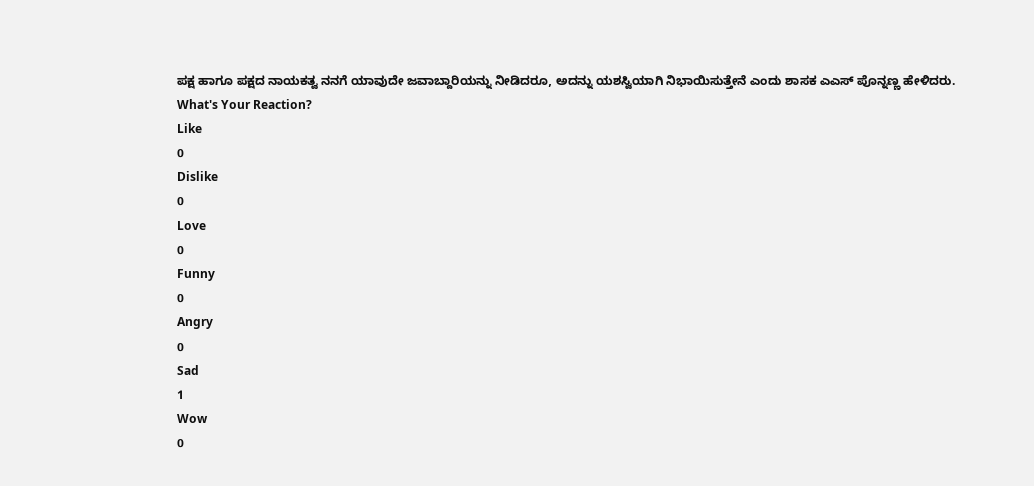ಪಕ್ಷ ಹಾಗೂ ಪಕ್ಷದ ನಾಯಕತ್ವ ನನಗೆ ಯಾವುದೇ ಜವಾಬ್ದಾರಿಯನ್ನು ನೀಡಿದರೂ, ಅದನ್ನು ಯಶಸ್ವಿಯಾಗಿ ನಿಭಾಯಿಸುತ್ತೇನೆ ಎಂದು ಶಾಸಕ ಎಎಸ್ ಪೊನ್ನಣ್ಣ ಹೇಳಿದರು.
What's Your Reaction?
Like
0
Dislike
0
Love
0
Funny
0
Angry
0
Sad
1
Wow
0